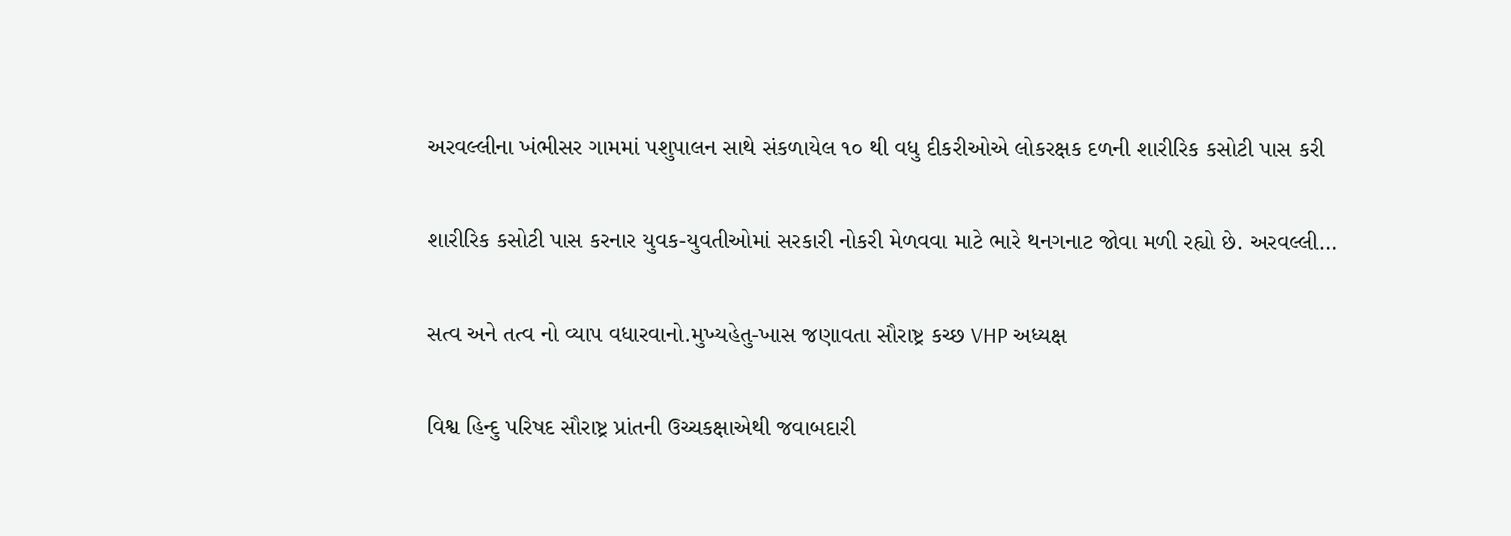અરવલ્લીના ખંભીસર ગામમાં પશુપાલન સાથે સંકળાયેલ ૧૦ થી વધુ દીકરીઓએ લોકરક્ષક દળની શારીરિક કસોટી પાસ કરી

શારીરિક કસોટી પાસ કરનાર યુવક-યુવતીઓમાં સરકારી નોકરી મેળવવા માટે ભારે થનગનાટ જોવા મળી રહ્યો છે. અરવલ્લી…

સત્વ અને તત્વ નો વ્યાપ વધારવાનો.મુખ્યહેતુ-ખાસ જણાવતા સૌરાષ્ટ્ર કચ્છ VHP અધ્યક્ષ

વિશ્વ હિન્દુ પરિષદ સૌરાષ્ટ્ર પ્રાંતની ઉચ્ચકક્ષાએથી જવાબદારી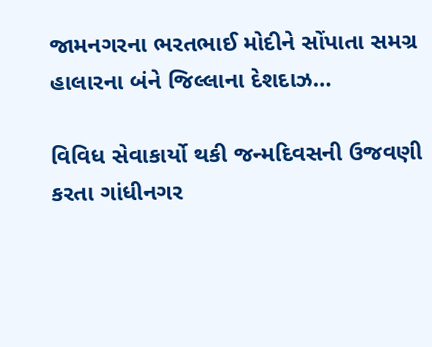જામનગરના ભરતભાઈ મોદીને સોંપાતા સમગ્ર હાલારના બંને જિલ્લાના દેશદાઝ…

વિવિધ સેવાકાર્યો થકી જન્મદિવસની ઉજવણી કરતા ગાંધીનગર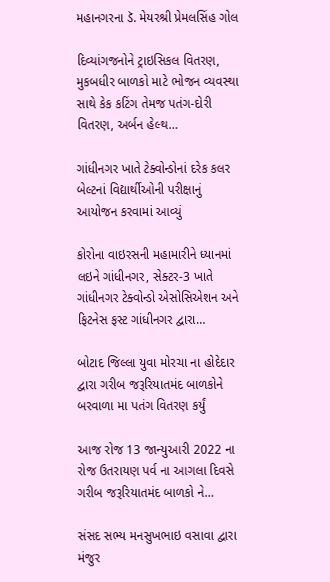મહાનગરના ડૅ. મેયરશ્રી પ્રેમલસિંહ ગોલ

દિવ્યાંગજનોને ટ્રાઇસિકલ વિતરણ, મુકબધીર બાળકો માટે ભોજન વ્યવસ્થા સાથે કેક કટિંગ તેમજ પતંગ-દોરી વિતરણ, અર્બન હેલ્થ…

ગાંધીનગર ખાતે ટેક્વોન્ડોનાં દરેક કલર બેલ્ટનાં વિદ્યાર્થીઓની પરીક્ષાનું આયોજન કરવામાં આવ્યું

કોરોના વાઇરસની મહામારીને ધ્યાનમાં લઇને ગાંધીનગર, સેક્ટર-3 ખાતે ગાંધીનગર ટેક્વોન્ડો એસોસિએશન અને ફિટનેસ ફસ્ટ ગાંધીનગર દ્વારા…

બોટાદ જિલ્લા યુવા મોરચા ના હોદેદાર દ્વારા ગરીબ જરૂરિયાતમંદ બાળકોને બરવાળા મા પતંગ વિતરણ કર્યું

આજ રોજ 13 જાન્યુઆરી 2022 ના રોજ ઉતરાયણ પર્વ ના આગલા દિવસે ગરીબ જરૂરિયાતમંદ બાળકો ને…

સંસદ સભ્ય મનસુખભાઇ વસાવા દ્વારા મંજુર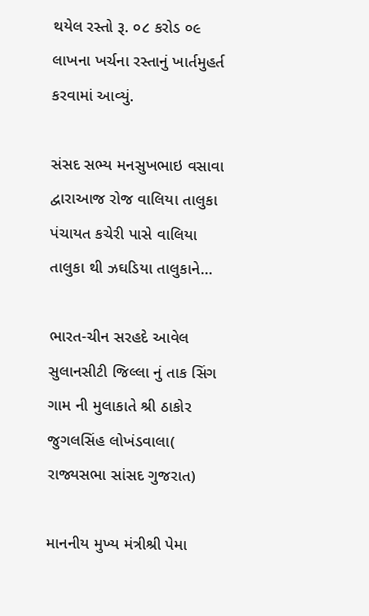થયેલ રસ્તો રૂ. ૦૮ કરોડ ૦૯ લાખના ખર્ચના રસ્તાનું ખાર્તમુહર્ત કરવામાં આવ્યું.

સંસદ સભ્ય મનસુખભાઇ વસાવા દ્વારાઆજ રોજ વાલિયા તાલુકા પંચાયત કચેરી પાસે વાલિયા તાલુકા થી ઝઘડિયા તાલુકાને…

ભારત-ચીન સરહદે આવેલ સુલાનસીટી જિલ્લા નું તાક સિંગ ગામ ની મુલાકાતે શ્રી ઠાકોર જુગલસિંહ લોખંડવાલા( રાજ્યસભા સાંસદ ગુજરાત)

માનનીય મુખ્ય મંત્રીશ્રી પેમા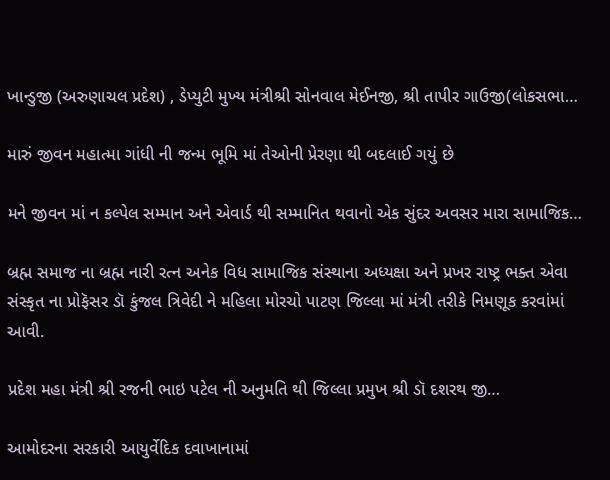ખાન્ડુજી (અરુણાચલ પ્રદેશ) , ડેપ્યુટી મુખ્ય મંત્રીશ્રી સોનવાલ મેઈનજી, શ્રી તાપીર ગાઉજી(લોકસભા…

મારું જીવન મહાત્મા ગાંધી ની જન્મ ભૂમિ માં તેઓની પ્રેરણા થી બદલાઈ ગયું છે

મને જીવન માં ન કલ્પેલ સમ્માન અને એવાર્ડ થી સમ્માનિત થવાનો એક સુંદર અવસર મારા સામાજિક…

બ્રહ્મ સમાજ ના બ્રહ્મ નારી રત્ન અનેક વિધ સામાજિક સંસ્થાના અધ્યક્ષા અને પ્રખર રાષ્ટ્ર ભક્ત એવા સંસ્કૃત ના પ્રોફૅસર ડૉ કુંજલ ત્રિવેદી ને મહિલા મોરચો પાટણ જિલ્લા માં મંત્રી તરીકે નિમણૂક કરવાંમાં આવી.

પ્રદેશ મહા મંત્રી શ્રી રજની ભાઇ પટેલ ની અનુમતિ થી જિલ્લા પ્રમુખ શ્રી ડૉ દશરથ જી…

આમોદરના સરકારી આયુર્વેદિક દવાખાનામાં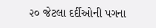૨૦ જેટલા દર્દીઓની પગના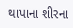થાપાના શીરના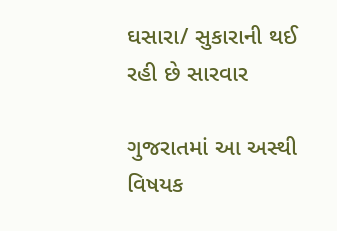ઘસારા/ સુકારાની થઈ રહી છે સારવાર

ગુજરાતમાં આ અસ્થી વિષયક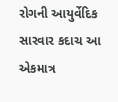રોગની આયુર્વેદિક સારવાર કદાચ આ એકમાત્ર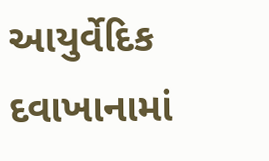આયુર્વેદિક દવાખાનામાં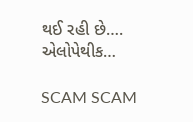થઈ રહી છે…. એલોપેથીક…

SCAM SCAM